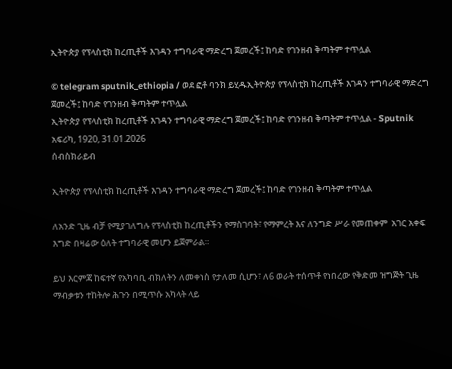ኢትዮጵያ የፕላስቲክ ከረጢቶች እገዳን ተግባራዊ ማድረግ ጀመረች፤ ከባድ የገንዘብ ቅጣትም ተጥሏል

© telegram sputnik_ethiopia / ወደ ፎቶ ባንክ ይሂዱኢትዮጵያ የፕላስቲክ ከረጢቶች እገዳን ተግባራዊ ማድረግ ጀመረች፤ ከባድ የገንዘብ ቅጣትም ተጥሏል
ኢትዮጵያ የፕላስቲክ ከረጢቶች እገዳን ተግባራዊ ማድረግ ጀመረች፤ ከባድ የገንዘብ ቅጣትም ተጥሏል - Sputnik አፍሪካ, 1920, 31.01.2026
ሰብስክራይብ

ኢትዮጵያ የፕላስቲክ ከረጢቶች እገዳን ተግባራዊ ማድረግ ጀመረች፤ ከባድ የገንዘብ ቅጣትም ተጥሏል

ለአንድ ጊዜ ብቻ የሚያገለግሉ የፕላስቲክ ከረጢቶችን የማስገባት፣ የማምረት እና ለንግድ ሥራ የመጠቀም  አገር አቀፍ እግድ በዛሬው ዕለት ተግባራዊ መሆን ይጀምራል።

ይህ እርምጃ ከፍተኛ የአካባቢ ብክለትን ለመቀነስ የታለመ ሲሆን፣ ለ6 ወራት ተሰጥቶ የነበረው የቅድመ ዝግጅት ጊዜ ማብቃቱን ተከትሎ ሕጉን በሚጥሱ አካላት ላይ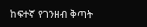ከፍተኛ የገንዘብ ቅጣት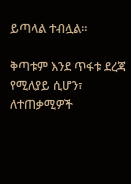ይጣላል ተብሏል።

ቅጣቱም እንደ ጥፋቱ ደረጃ የሚለያይ ሲሆን፣ ለተጠቃሚዎች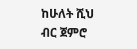ከሁለት ሺህ ብር ጀምሮ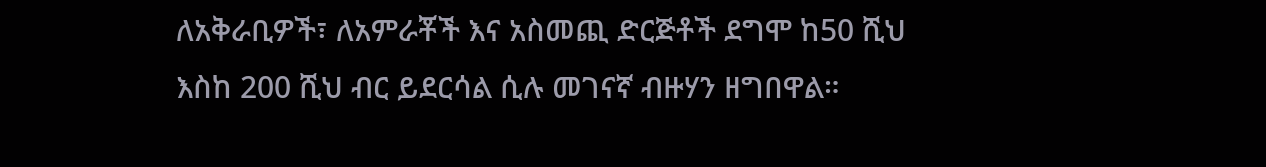ለአቅራቢዎች፣ ለአምራቾች እና አስመጪ ድርጅቶች ደግሞ ከ50 ሺህ እስከ 200 ሺህ ብር ይደርሳል ሲሉ መገናኛ ብዙሃን ዘግበዋል።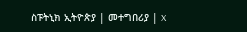ስፑትኒክ ኢትዮጵያ | መተግበሪያ | X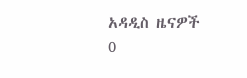አዳዲስ ዜናዎች
0